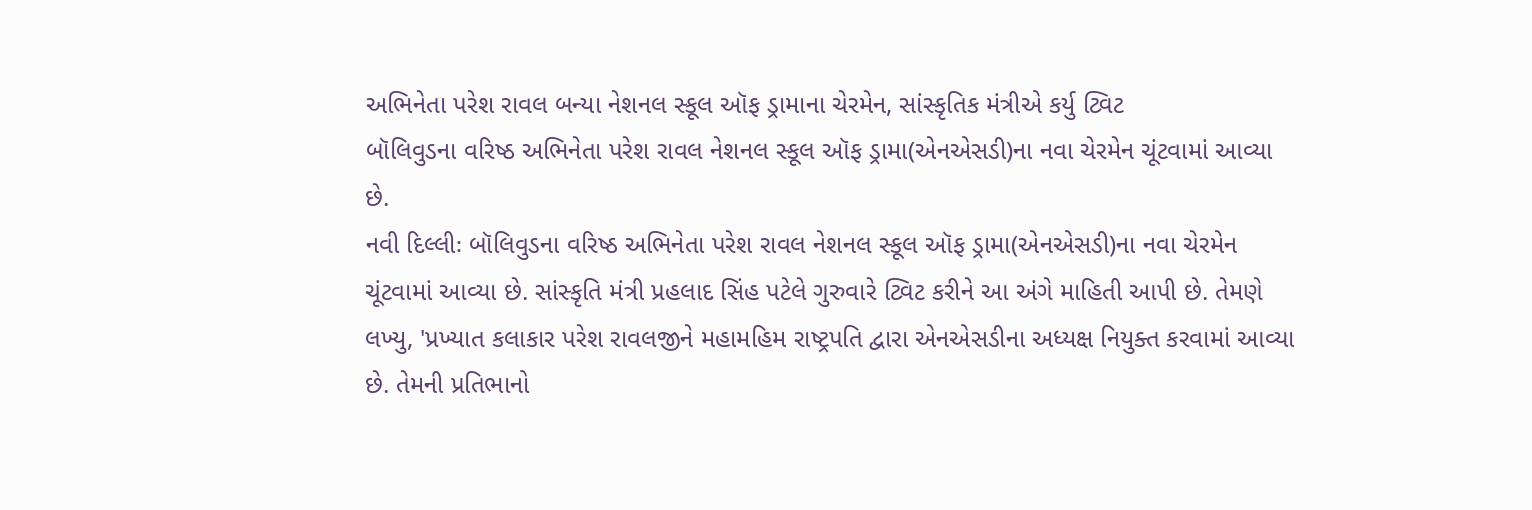અભિનેતા પરેશ રાવલ બન્યા નેશનલ સ્કૂલ ઑફ ડ્રામાના ચેરમેન, સાંસ્કૃતિક મંત્રીએ કર્યુ ટ્વિટ
બૉલિવુડના વરિષ્ઠ અભિનેતા પરેશ રાવલ નેશનલ સ્કૂલ ઑફ ડ્રામા(એનએસડી)ના નવા ચેરમેન ચૂંટવામાં આવ્યા છે.
નવી દિલ્લીઃ બૉલિવુડના વરિષ્ઠ અભિનેતા પરેશ રાવલ નેશનલ સ્કૂલ ઑફ ડ્રામા(એનએસડી)ના નવા ચેરમેન ચૂંટવામાં આવ્યા છે. સાંસ્કૃતિ મંત્રી પ્રહલાદ સિંહ પટેલે ગુરુવારે ટ્વિટ કરીને આ અંગે માહિતી આપી છે. તેમણે લખ્યુ, 'પ્રખ્યાત કલાકાર પરેશ રાવલજીને મહામહિમ રાષ્ટ્રપતિ દ્વારા એનએસડીના અધ્યક્ષ નિયુક્ત કરવામાં આવ્યા છે. તેમની પ્રતિભાનો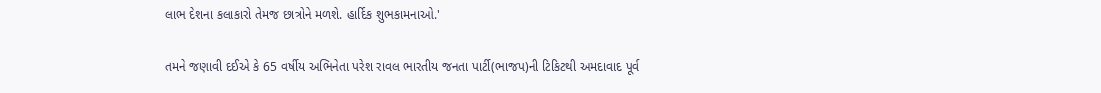લાભ દેશના કલાકારો તેમજ છાત્રોને મળશે. હાર્દિક શુભકામનાઓ.'

તમને જણાવી દઈએ કે 65 વર્ષીય અભિનેતા પરેશ રાવલ ભારતીય જનતા પાર્ટી(ભાજપ)ની ટિકિટથી અમદાવાદ પૂર્વ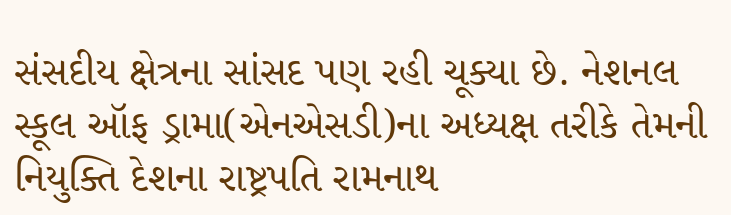સંસદીય ક્ષેત્રના સાંસદ પણ રહી ચૂક્યા છે. નેશનલ સ્કૂલ ઑફ ડ્રામા(એનએસડી)ના અધ્યક્ષ તરીકે તેમની નિયુક્તિ દેશના રાષ્ટ્રપતિ રામનાથ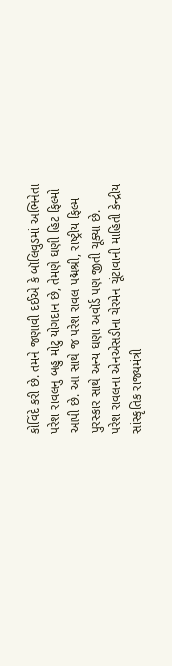કોવિંદે કરી છે. તમને જણાવી દઈએ કે બૉલિવુડમાં અભિનેતા પરેશ રાવલનુ બહુ મોટુ યોગદાન છે, તેમણે ઘણી હિટ ફિલ્મો આપી છે. આ સાથે જ પરેશ રાવલ પદ્મશ્રી, રાષ્ટ્રીય ફિલ્મ પુરસ્કાર સાથે અન્ય ઘણા અવૉર્ડ પણ જીતી ચૂક્યા છે.
પરેશ રાવલના એનએસડીના ચેરમેન ચૂંટાવાની માહિતી કેન્દ્રીય સાંસ્કૃતિક રાજ્યમંત્રી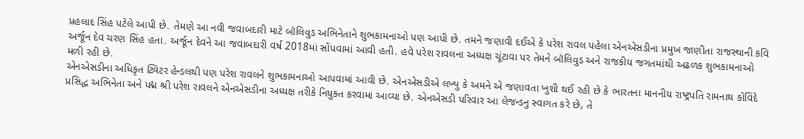પ્રહલાદ સિંહ પટેલે આપી છે. તેમણે આ નવી જવાબદારી માટે બૉલિવુડ અભિનેતાને શુભકામનાઓ પણ આપી છે. તમને જણાવી દઈએ કે પરેશ રાવલ પહેલા એનએસડીના પ્રમુખ જાણીતા રાજસ્થાની કવિ અર્જૂન દેવ ચરણ સિંહ હતા. અર્જૂન દેવને આ જવાબદારી વર્ષ 2018માં સોંપવામાં આવી હતી. હવે પરેશ રાવલના અધ્યક્ષ ચૂંટાવા પર તેમને બૉલિવુડ અને રાજકીય જગતમાંથી અઢળક શુભકામનાઓ મળી રહી છે.
એનએસડીના અધિકૃત ટ્વિટર હેન્ડલથી પણ પરેશ રાવલને શુભકામનાઓ આપવામાં આવી છે. એનએસડીએ લખ્યુ કે અમને એ જણાવતા ખુશી થઈ રહી છે કે ભારતના માનનીય રાષ્ટ્રપતિ રામનાથ કોવિંદે પ્રસિદ્ધ અભિનેતા અને પદ્મ શ્રી પરેશ રાવલને એનએસડીના અધ્યક્ષ તરીકે નિયુક્ત કરવામાં આવ્યા છે. એનએસડી પરિવાર આ લેજન્ડનુ સ્વાગત કરે છે, તે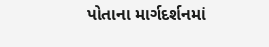પોતાના માર્ગદર્શનમાં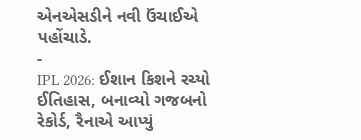એનએસડીને નવી ઉંચાઈએ પહોંચાડે.
-
IPL 2026: ઈશાન કિશને રચ્યો ઈતિહાસ, બનાવ્યો ગજબનો રેકોર્ડ, રૈનાએ આપ્યું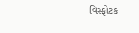વિસ્ફોટક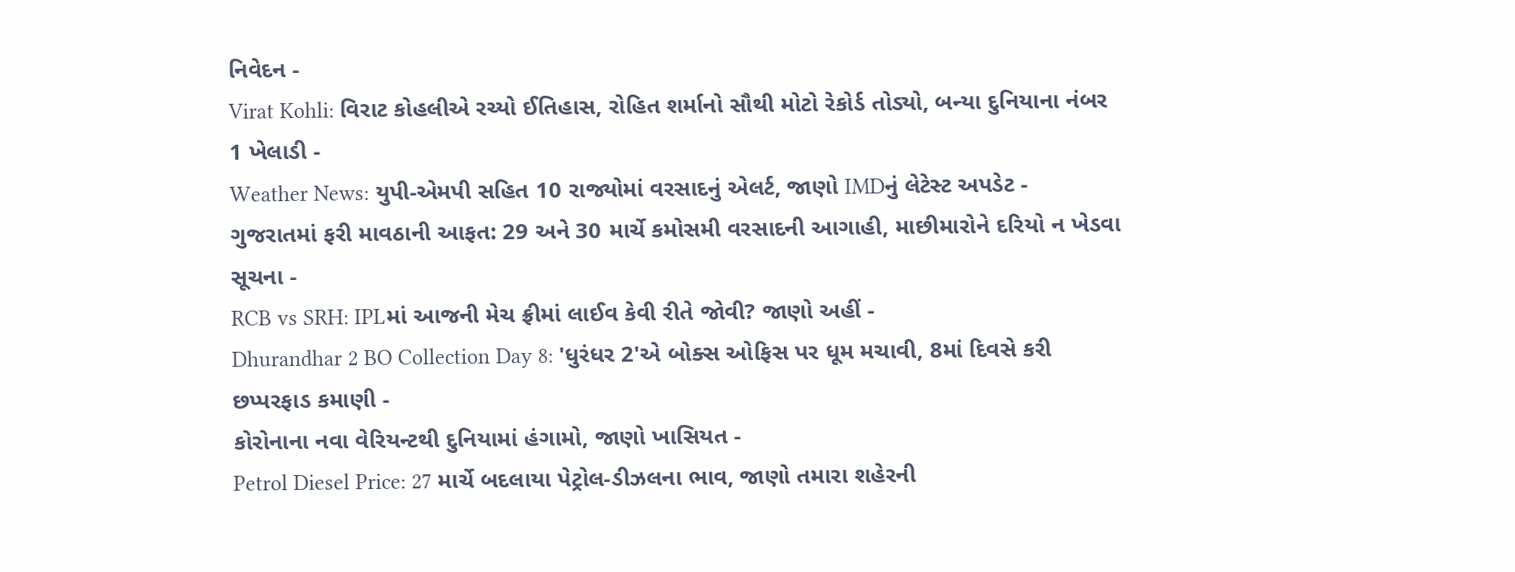નિવેદન -
Virat Kohli: વિરાટ કોહલીએ રચ્યો ઈતિહાસ, રોહિત શર્માનો સૌથી મોટો રેકોર્ડ તોડ્યો, બન્યા દુનિયાના નંબર 1 ખેલાડી -
Weather News: યુપી-એમપી સહિત 10 રાજ્યોમાં વરસાદનું એલર્ટ, જાણો IMDનું લેટેસ્ટ અપડેટ -
ગુજરાતમાં ફરી માવઠાની આફત: 29 અને 30 માર્ચે કમોસમી વરસાદની આગાહી, માછીમારોને દરિયો ન ખેડવા સૂચના -
RCB vs SRH: IPLમાં આજની મેચ ફ્રીમાં લાઈવ કેવી રીતે જોવી? જાણો અહીં -
Dhurandhar 2 BO Collection Day 8: 'ધુરંધર 2'એ બોક્સ ઓફિસ પર ધૂમ મચાવી, 8માં દિવસે કરી છપ્પરફાડ કમાણી -
કોરોનાના નવા વેરિયન્ટથી દુનિયામાં હંગામો, જાણો ખાસિયત -
Petrol Diesel Price: 27 માર્ચે બદલાયા પેટ્રોલ-ડીઝલના ભાવ, જાણો તમારા શહેરની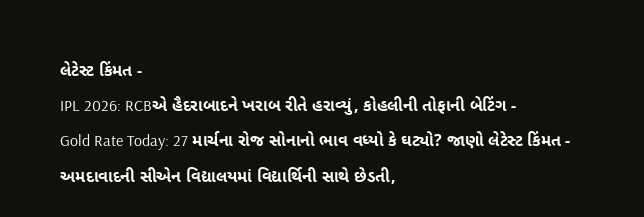લેટેસ્ટ કિંમત -
IPL 2026: RCBએ હૈદરાબાદને ખરાબ રીતે હરાવ્યું, કોહલીની તોફાની બેટિંગ -
Gold Rate Today: 27 માર્ચના રોજ સોનાનો ભાવ વધ્યો કે ઘટ્યો? જાણો લેટેસ્ટ કિંમત -
અમદાવાદની સીએન વિદ્યાલયમાં વિદ્યાર્થિની સાથે છેડતી,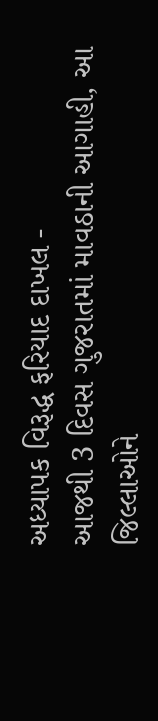અધ્યાપક વિરૂદ્ધ ફરિયાદ દાખલ -
આજથી 3 દિવસ ગુજરાતમાં માવઠાની આગાહી, આ જિલ્લાઓને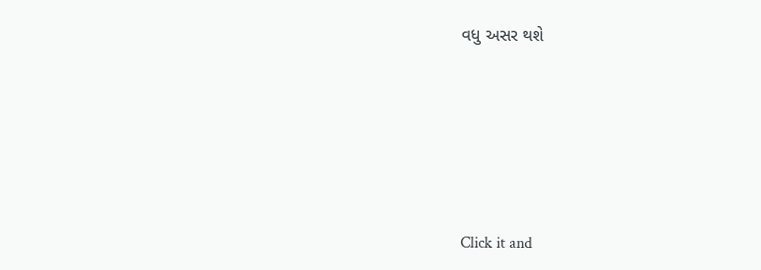વધુ અસર થશે








Click it and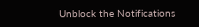Unblock the Notifications